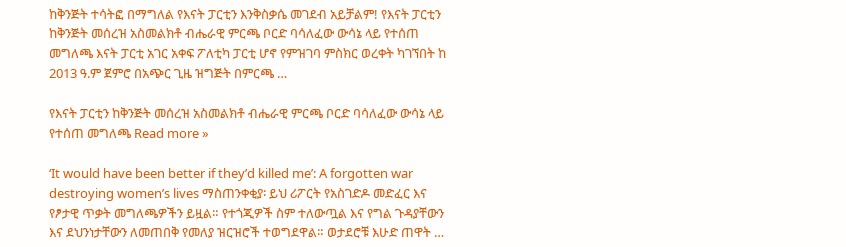ከቅንጅት ተሳትፎ በማግለል የእናት ፓርቲን እንቅስቃሴ መገደብ አይቻልም! የእናት ፓርቲን ከቅንጅት መሰረዝ አስመልክቶ ብሔራዊ ምርጫ ቦርድ ባሳለፈው ውሳኔ ላይ የተሰጠ መግለጫ እናት ፓርቲ አገር አቀፍ ፖለቲካ ፓርቲ ሆኖ የምዝገባ ምስክር ወረቀት ካገኘበት ከ 2013 ዓ.ም ጀምሮ በአጭር ጊዜ ዝግጅት በምርጫ …

የእናት ፓርቲን ከቅንጅት መሰረዝ አስመልክቶ ብሔራዊ ምርጫ ቦርድ ባሳለፈው ውሳኔ ላይ የተሰጠ መግለጫ Read more »

‘It would have been better if they’d killed me’: A forgotten war destroying women’s lives ማስጠንቀቂያ፡ ይህ ሪፖርት የአስገድዶ መድፈር እና የፆታዊ ጥቃት መግለጫዎችን ይዟል። የተጎጂዎች ስም ተለውጧል እና የግል ጉዳያቸውን እና ደህንነታቸውን ለመጠበቅ የመለያ ዝርዝሮች ተወግደዋል። ወታደሮቹ እሁድ ጠዋት …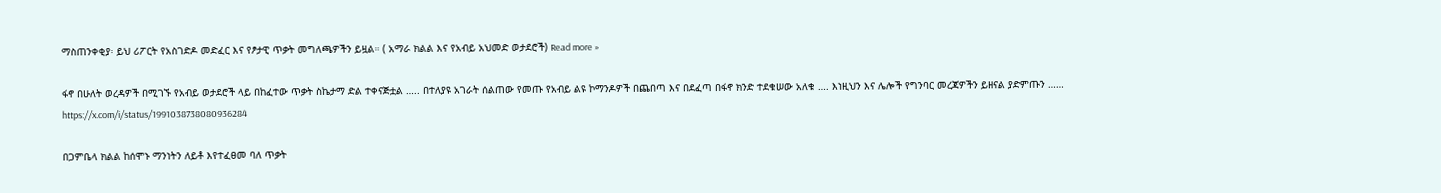ማስጠንቀቂያ፡ ይህ ሪፖርት የአስገድዶ መድፈር እና የፆታዊ ጥቃት መግለጫዎችን ይዟል። ( አማራ ክልል እና የአብይ አህመድ ወታደሮች) Read more »

ፋኖ በሁለት ወረዳዎች በሚገኙ የአብይ ወታደሮች ላይ በከፈተው ጥቃት ስኬታማ ድል ተቀናጅቷል ….. በተለያዩ አገራት ሰልጠው የመጡ የአብይ ልዩ ኮማንዶዎች በጨበጣ እና በደፈጣ በፋኖ ክንድ ተደቁሠው አለቁ …. እነዚህን እና ሌሎች የግንባር መረጃዎችን ይዘናል ያድምጡን …… https://x.com/i/status/1991038738080936284

በጋምቤላ ክልል ከሰሞኑ ማንነትን ለይቶ እየተፈፀመ ባለ ጥቃት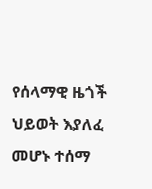የሰላማዊ ዜጎች ህይወት እያለፈ መሆኑ ተሰማ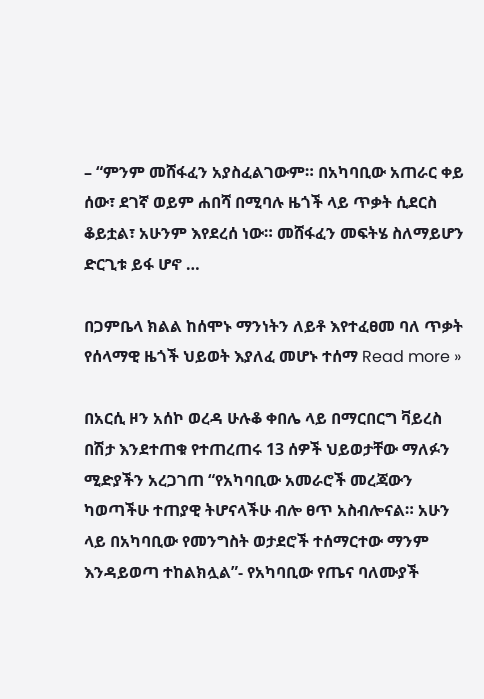– “ምንም መሸፋፈን አያስፈልገውም። በአካባቢው አጠራር ቀይ ሰው፣ ደገኛ ወይም ሐበሻ በሚባሉ ዜጎች ላይ ጥቃት ሲደርስ ቆይቷል፣ አሁንም እየደረሰ ነው። መሸፋፈን መፍትሄ ስለማይሆን ድርጊቱ ይፋ ሆኖ …

በጋምቤላ ክልል ከሰሞኑ ማንነትን ለይቶ እየተፈፀመ ባለ ጥቃት የሰላማዊ ዜጎች ህይወት እያለፈ መሆኑ ተሰማ Read more »

በአርሲ ዞን አሰኮ ወረዳ ሁሉቆ ቀበሌ ላይ በማርበርግ ቫይረስ በሽታ እንደተጠቁ የተጠረጠሩ 13 ሰዎች ህይወታቸው ማለፉን ሚድያችን አረጋገጠ “የአካባቢው አመራሮች መረጃውን ካወጣችሁ ተጠያዊ ትሆናላችሁ ብሎ ፀጥ አስብሎናል። አሁን ላይ በአካባቢው የመንግስት ወታደሮች ተሰማርተው ማንም እንዳይወጣ ተከልክሏል”- የአካባቢው የጤና ባለሙያች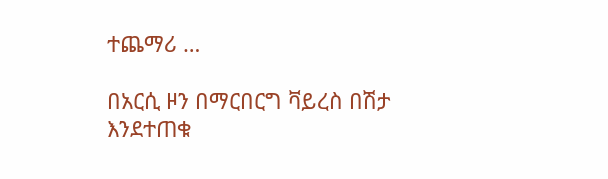ተጨማሪ …

በአርሲ ዞን በማርበርግ ቫይረስ በሽታ እንደተጠቁ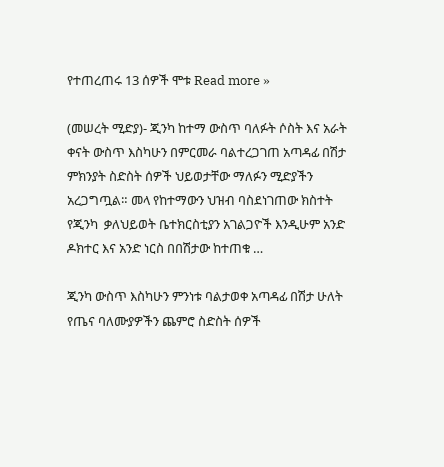የተጠረጠሩ 13 ሰዎች ሞቱ Read more »

(መሠረት ሚድያ)- ጂንካ ከተማ ውስጥ ባለፉት ሶስት እና አራት ቀናት ውስጥ እስካሁን በምርመራ ባልተረጋገጠ አጣዳፊ በሽታ ምክንያት ስድስት ሰዎች ህይወታቸው ማለፉን ሚድያችን አረጋግጧል። መላ የከተማውን ህዝብ ባስደነገጠው ክስተት የጂንካ  ቃለህይወት ቤተክርስቲያን አገልጋዮች እንዲሁም አንድ ዶክተር እና አንድ ነርስ በበሽታው ከተጠቁ …

ጂንካ ውስጥ እስካሁን ምንነቱ ባልታወቀ አጣዳፊ በሽታ ሁለት የጤና ባለሙያዎችን ጨምሮ ስድስት ሰዎች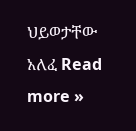ህይወታቸው አለፈ Read more »